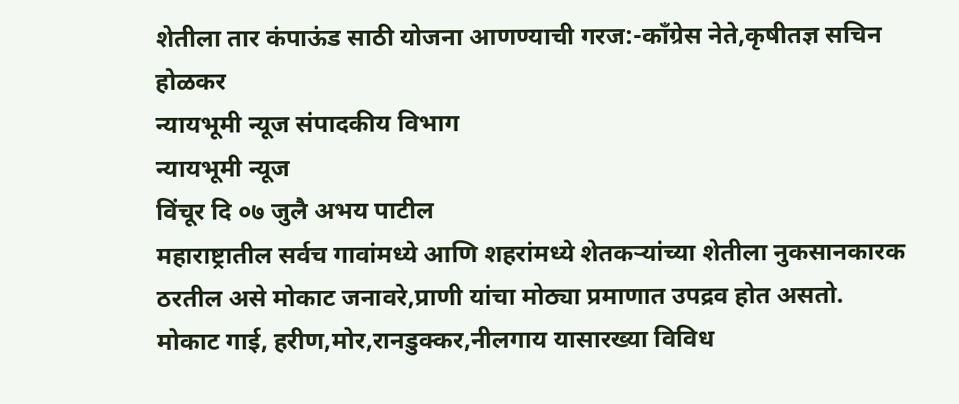शेतीला तार कंपाऊंड साठी योजना आणण्याची गरज:-काँग्रेस नेते,कृषीतज्ञ सचिन होळकर
न्यायभूमी न्यूज संपादकीय विभाग
न्यायभूमी न्यूज
विंचूर दि ०७ जुलै अभय पाटील
महाराष्ट्रातील सर्वच गावांमध्ये आणि शहरांमध्ये शेतकऱ्यांच्या शेतीला नुकसानकारक ठरतील असे मोकाट जनावरे,प्राणी यांचा मोठ्या प्रमाणात उपद्रव होत असतो.
मोकाट गाई, हरीण,मोर,रानडुक्कर,नीलगाय यासारख्या विविध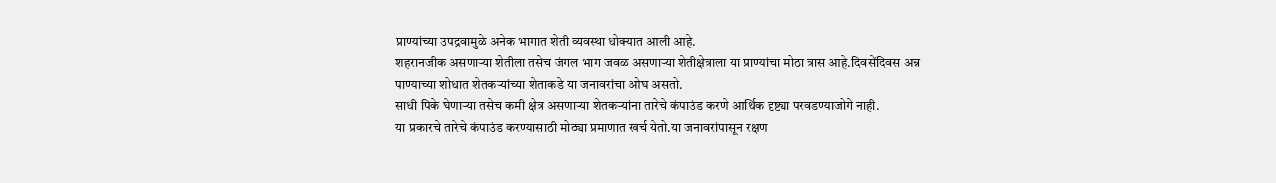प्राण्यांच्या उपद्रवामुळे अनेक भागात शेती व्यवस्था धोक्यात आली आहे.
शहरानजीक असणाऱ्या शेतीला तसेच जंगल भाग जवळ असणाऱ्या शेतीक्षेत्राला या प्राण्यांचा मोठा त्रास आहे.दिवसेंदिवस अन्न पाण्याच्या शोधात शेतकऱ्यांच्या शेताकडे या जनावरांचा ओघ असतो.
साधी पिके घेणाऱ्या तसेच कमी क्षेत्र असणाऱ्या शेतकऱ्यांना तारेचे कंपाउंड करणे आर्थिक दृष्ट्या परवडण्याजोगे नाही.
या प्रकारचे तारेचे कंपाउंड करण्यासाठी मोठ्या प्रमाणात खर्च येतो.या जनावरांपासून रक्षण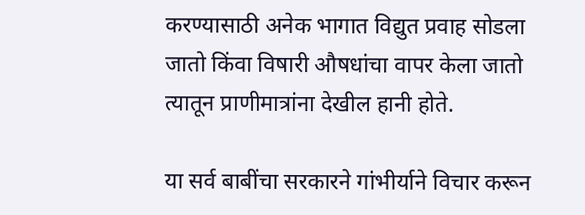करण्यासाठी अनेक भागात विद्युत प्रवाह सोडला जातो किंवा विषारी औषधांचा वापर केला जातो त्यातून प्राणीमात्रांना देखील हानी होते.

या सर्व बाबींचा सरकारने गांभीर्याने विचार करून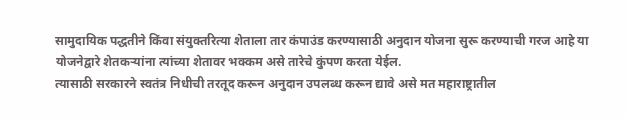सामुदायिक पद्धतीने किंवा संयुक्तरित्या शेताला तार कंपाउंड करण्यासाठी अनुदान योजना सुरू करण्याची गरज आहे या योजनेद्वारे शेतकऱ्यांना त्यांच्या शेतावर भक्कम असे तारेचे कुंपण करता येईल.
त्यासाठी सरकारने स्वतंत्र निधीची तरतूद करून अनुदान उपलब्ध करून द्यावे असे मत महाराष्ट्रातील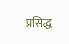प्रसिद्ध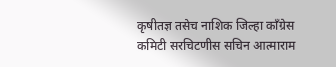कृषीतज्ञ तसेच नाशिक जिल्हा काँग्रेस कमिटी सरचिटणीस सचिन आत्माराम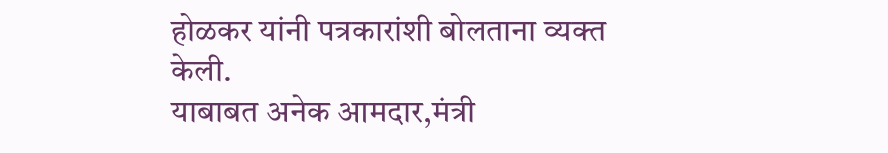होळकर यांनी पत्रकारांशी बोलताना व्यक्त केली.
याबाबत अनेक आमदार,मंत्री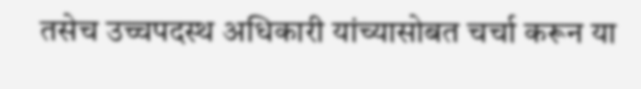तसेच उच्चपदस्थ अधिकारी यांच्यासोबत चर्चा करून या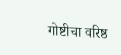गोष्टीचा वरिष्ठ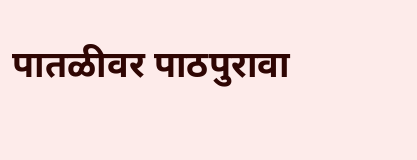पातळीवर पाठपुरावा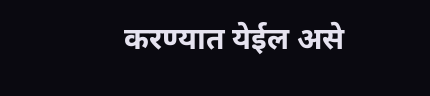करण्यात येईल असे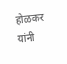होळकर यांनी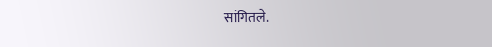सांगितले.